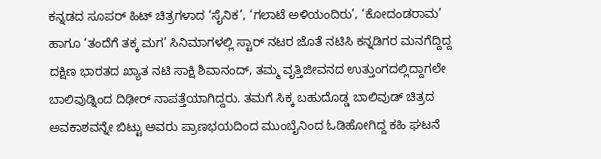ಕನ್ನಡದ ಸೂಪರ್ ಹಿಟ್ ಚಿತ್ರಗಳಾದ ‘ಸೈನಿಕ’, ‘ಗಲಾಟೆ ಅಳಿಯಂದಿರು’, ‘ಕೋದಂಡರಾಮ’ ಹಾಗೂ ‘ತಂದೆಗೆ ತಕ್ಕ ಮಗ’ ಸಿನಿಮಾಗಳಲ್ಲಿ ಸ್ಟಾರ್ ನಟರ ಜೊತೆ ನಟಿಸಿ ಕನ್ನಡಿಗರ ಮನಗೆದ್ದಿದ್ದ ದಕ್ಷಿಣ ಭಾರತದ ಖ್ಯಾತ ನಟಿ ಸಾಕ್ಷಿ ಶಿವಾನಂದ್, ತಮ್ಮ ವೃತ್ತಿಜೀವನದ ಉತ್ತುಂಗದಲ್ಲಿದ್ದಾಗಲೇ ಬಾಲಿವುಡ್ನಿಂದ ದಿಢೀರ್ ನಾಪತ್ತೆಯಾಗಿದ್ದರು. ತಮಗೆ ಸಿಕ್ಕ ಬಹುದೊಡ್ಡ ಬಾಲಿವುಡ್ ಚಿತ್ರದ ಅವಕಾಶವನ್ನೇ ಬಿಟ್ಟು ಅವರು ಪ್ರಾಣಭಯದಿಂದ ಮುಂಬೈನಿಂದ ಓಡಿಹೋಗಿದ್ದ ಕಹಿ ಘಟನೆ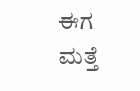ಈಗ ಮತ್ತೆ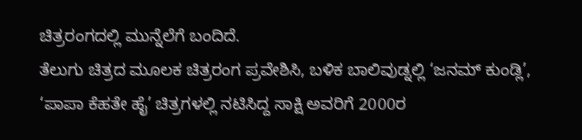ಚಿತ್ರರಂಗದಲ್ಲಿ ಮುನ್ನೆಲೆಗೆ ಬಂದಿದೆ.
ತೆಲುಗು ಚಿತ್ರದ ಮೂಲಕ ಚಿತ್ರರಂಗ ಪ್ರವೇಶಿಸಿ, ಬಳಿಕ ಬಾಲಿವುಡ್ನಲ್ಲಿ ‘ಜನಮ್ ಕುಂಡ್ಲಿ’, ‘ಪಾಪಾ ಕೆಹತೇ ಹೈ’ ಚಿತ್ರಗಳಲ್ಲಿ ನಟಿಸಿದ್ದ ಸಾಕ್ಷಿ ಅವರಿಗೆ 2000ರ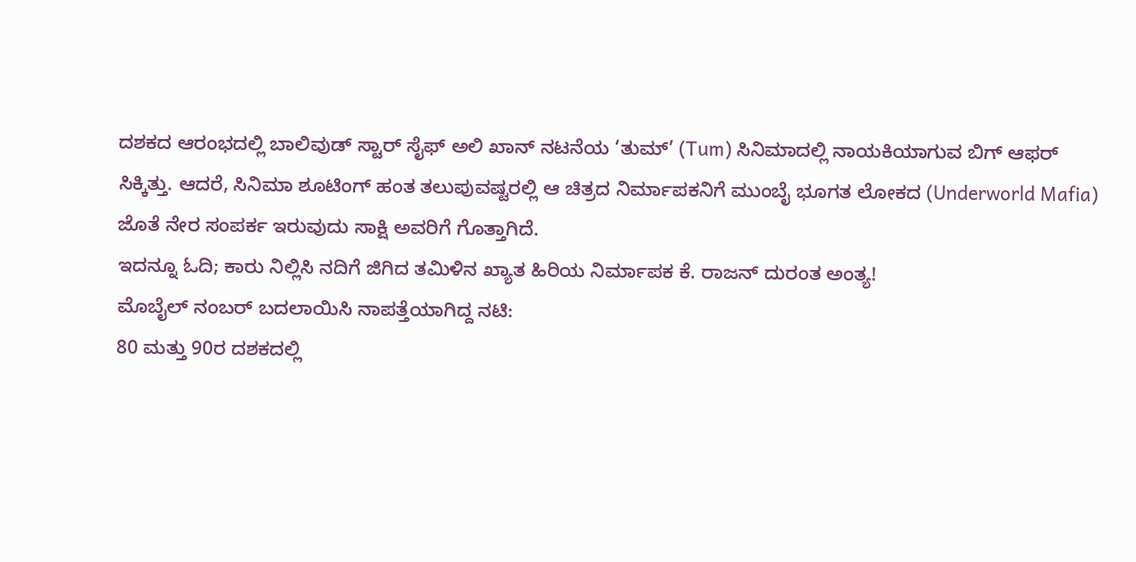ದಶಕದ ಆರಂಭದಲ್ಲಿ ಬಾಲಿವುಡ್ ಸ್ಟಾರ್ ಸೈಫ್ ಅಲಿ ಖಾನ್ ನಟನೆಯ ‘ತುಮ್’ (Tum) ಸಿನಿಮಾದಲ್ಲಿ ನಾಯಕಿಯಾಗುವ ಬಿಗ್ ಆಫರ್ ಸಿಕ್ಕಿತ್ತು. ಆದರೆ, ಸಿನಿಮಾ ಶೂಟಿಂಗ್ ಹಂತ ತಲುಪುವಷ್ಟರಲ್ಲಿ ಆ ಚಿತ್ರದ ನಿರ್ಮಾಪಕನಿಗೆ ಮುಂಬೈ ಭೂಗತ ಲೋಕದ (Underworld Mafia) ಜೊತೆ ನೇರ ಸಂಪರ್ಕ ಇರುವುದು ಸಾಕ್ಷಿ ಅವರಿಗೆ ಗೊತ್ತಾಗಿದೆ.
ಇದನ್ನೂ ಓದಿ; ಕಾರು ನಿಲ್ಲಿಸಿ ನದಿಗೆ ಜಿಗಿದ ತಮಿಳಿನ ಖ್ಯಾತ ಹಿರಿಯ ನಿರ್ಮಾಪಕ ಕೆ. ರಾಜನ್ ದುರಂತ ಅಂತ್ಯ!
ಮೊಬೈಲ್ ನಂಬರ್ ಬದಲಾಯಿಸಿ ನಾಪತ್ತೆಯಾಗಿದ್ದ ನಟಿ:
80 ಮತ್ತು 90ರ ದಶಕದಲ್ಲಿ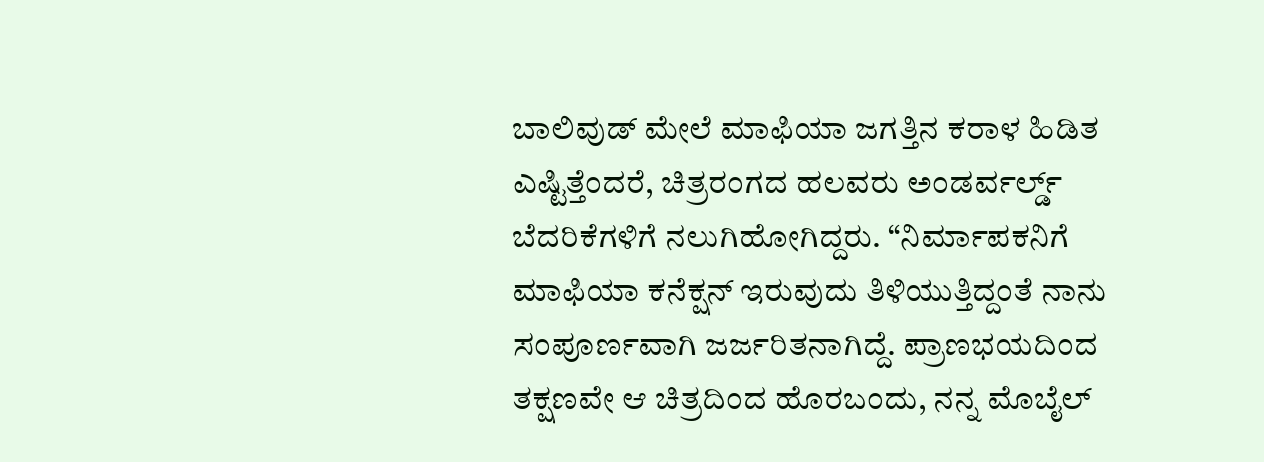ಬಾಲಿವುಡ್ ಮೇಲೆ ಮಾಫಿಯಾ ಜಗತ್ತಿನ ಕರಾಳ ಹಿಡಿತ ಎಷ್ಟಿತ್ತೆಂದರೆ, ಚಿತ್ರರಂಗದ ಹಲವರು ಅಂಡರ್ವರ್ಲ್ಡ್ ಬೆದರಿಕೆಗಳಿಗೆ ನಲುಗಿಹೋಗಿದ್ದರು. “ನಿರ್ಮಾಪಕನಿಗೆ ಮಾಫಿಯಾ ಕನೆಕ್ಷನ್ ಇರುವುದು ತಿಳಿಯುತ್ತಿದ್ದಂತೆ ನಾನು ಸಂಪೂರ್ಣವಾಗಿ ಜರ್ಜರಿತನಾಗಿದ್ದೆ. ಪ್ರಾಣಭಯದಿಂದ ತಕ್ಷಣವೇ ಆ ಚಿತ್ರದಿಂದ ಹೊರಬಂದು, ನನ್ನ ಮೊಬೈಲ್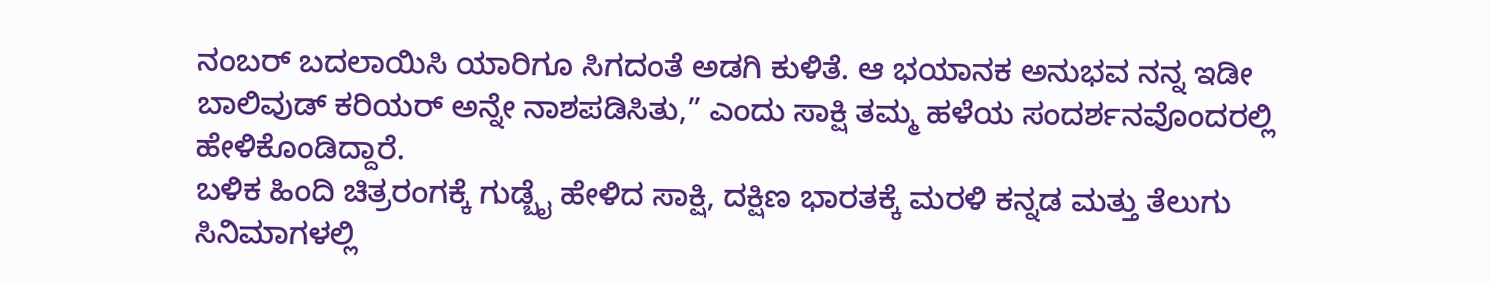ನಂಬರ್ ಬದಲಾಯಿಸಿ ಯಾರಿಗೂ ಸಿಗದಂತೆ ಅಡಗಿ ಕುಳಿತೆ. ಆ ಭಯಾನಕ ಅನುಭವ ನನ್ನ ಇಡೀ ಬಾಲಿವುಡ್ ಕರಿಯರ್ ಅನ್ನೇ ನಾಶಪಡಿಸಿತು,” ಎಂದು ಸಾಕ್ಷಿ ತಮ್ಮ ಹಳೆಯ ಸಂದರ್ಶನವೊಂದರಲ್ಲಿ ಹೇಳಿಕೊಂಡಿದ್ದಾರೆ.
ಬಳಿಕ ಹಿಂದಿ ಚಿತ್ರರಂಗಕ್ಕೆ ಗುಡ್ಬೈ ಹೇಳಿದ ಸಾಕ್ಷಿ, ದಕ್ಷಿಣ ಭಾರತಕ್ಕೆ ಮರಳಿ ಕನ್ನಡ ಮತ್ತು ತೆಲುಗು ಸಿನಿಮಾಗಳಲ್ಲಿ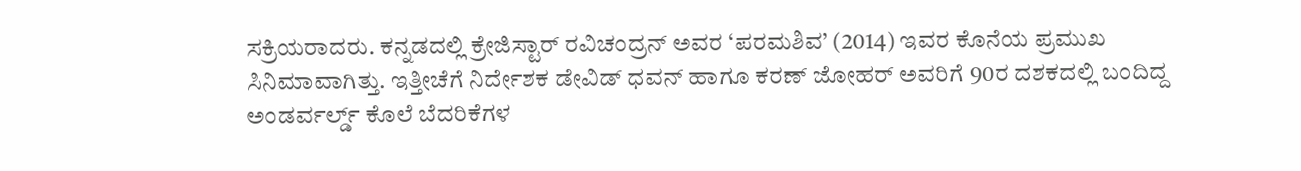ಸಕ್ರಿಯರಾದರು. ಕನ್ನಡದಲ್ಲಿ ಕ್ರೇಜಿಸ್ಟಾರ್ ರವಿಚಂದ್ರನ್ ಅವರ ‘ಪರಮಶಿವ’ (2014) ಇವರ ಕೊನೆಯ ಪ್ರಮುಖ ಸಿನಿಮಾವಾಗಿತ್ತು. ಇತ್ತೀಚೆಗೆ ನಿರ್ದೇಶಕ ಡೇವಿಡ್ ಧವನ್ ಹಾಗೂ ಕರಣ್ ಜೋಹರ್ ಅವರಿಗೆ 90ರ ದಶಕದಲ್ಲಿ ಬಂದಿದ್ದ ಅಂಡರ್ವರ್ಲ್ಡ್ ಕೊಲೆ ಬೆದರಿಕೆಗಳ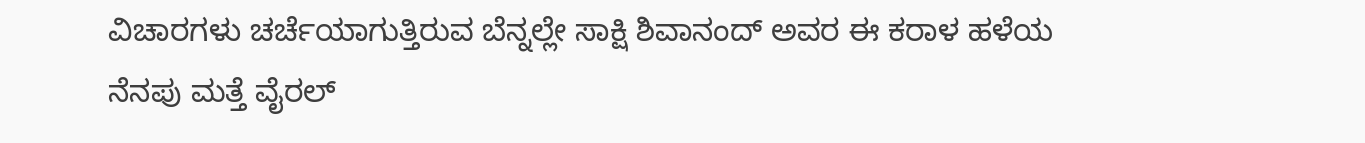ವಿಚಾರಗಳು ಚರ್ಚೆಯಾಗುತ್ತಿರುವ ಬೆನ್ನಲ್ಲೇ ಸಾಕ್ಷಿ ಶಿವಾನಂದ್ ಅವರ ಈ ಕರಾಳ ಹಳೆಯ ನೆನಪು ಮತ್ತೆ ವೈರಲ್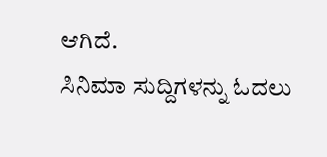ಆಗಿದೆ.
ಸಿನಿಮಾ ಸುದ್ದಿಗಳನ್ನು ಓದಲು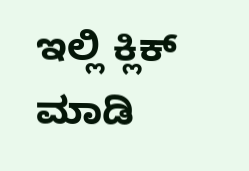ಇಲ್ಲಿ ಕ್ಲಿಕ್ ಮಾಡಿ